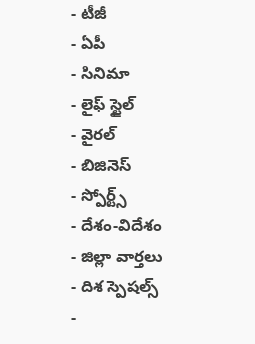- టీజీ
- ఏపీ
- సినిమా
- లైఫ్ స్టైల్
- వైరల్
- బిజినెస్
- స్పోర్ట్స్
- దేశం-విదేశం
- జిల్లా వార్తలు
- దిశ స్పెషల్స్
-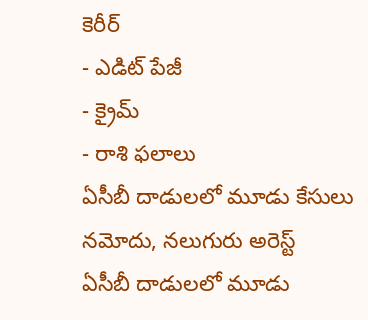కెరీర్
- ఎడిట్ పేజీ
- క్రైమ్
- రాశి ఫలాలు
ఏసీబీ దాడులలో మూడు కేసులు నమోదు, నలుగురు అరెస్ట్
ఏసీబీ దాడులలో మూడు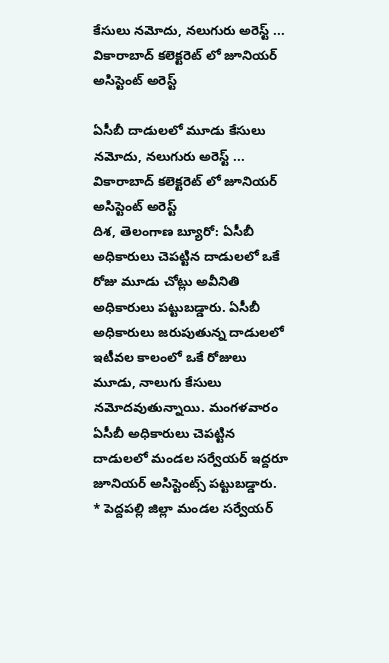కేసులు నమోదు, నలుగురు అరెస్ట్ ... వికారాబాద్ కలెక్టరెట్ లో జూనియర్ అసిస్టెంట్ అరెస్ట్

ఏసీబీ దాడులలో మూడు కేసులు నమోదు, నలుగురు అరెస్ట్ ...
వికారాబాద్ కలెక్టరెట్ లో జూనియర్ అసిస్టెంట్ అరెస్ట్
దిశ, తెలంగాణ బ్యూరో: ఏసీబీ అధికారులు చెపట్టిన దాడులలో ఒకే రోజు మూడు చోట్లు అవీనితి అధికారులు పట్టుబడ్డారు. ఏసీబీ అధికారులు జరుపుతున్న దాడులలో ఇటీవల కాలంలో ఒకే రోజులు మూడు, నాలుగు కేసులు నమోదవుతున్నాయి. మంగళవారం ఏసీబీ అధికారులు చెపట్టిన దాడులలో మండల సర్వేయర్ ఇద్దరూ జూనియర్ అసిస్టెంట్స్ పట్టుబడ్డారు.
* పెద్దపల్లి జిల్లా మండల సర్వేయర్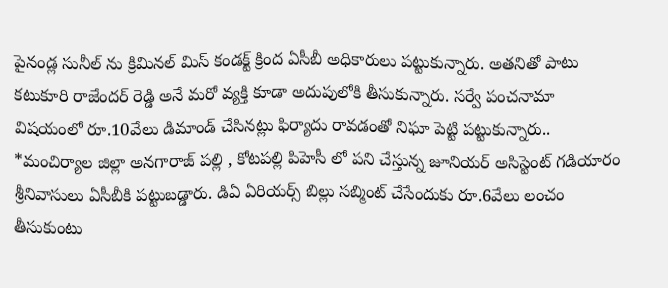పైనండ్ల సునీల్ ను క్రిమినల్ మిస్ కండక్ట్ క్రింద ఏసీబీ అధికారులు పట్టుకున్నారు. అతనితో పాటు కటుకూరి రాజేందర్ రెడ్డి అనే మరో వ్యక్తి కూడా అదుపులోకి తీసుకున్నారు. సర్వే పంచనామా విషయంలో రూ.10వేలు డిమాండ్ చేసినట్లు ఫిర్యాదు రావడంతో నిఘా పెట్టి పట్టుకున్నారు..
*మంచిర్యాల జిల్లా అనగారాజ్ పల్లి , కోటపల్లి పిహెసీ లో పని చేస్తున్న జూనియర్ అసిస్టెంట్ గడియారం శ్రీనివాసులు ఏసీబీకి పట్టుబడ్డారు. డిఏ ఏరియర్స్ బిల్లు సబ్మింట్ చేసేందుకు రూ.6వేలు లంచం తీసుకుంటు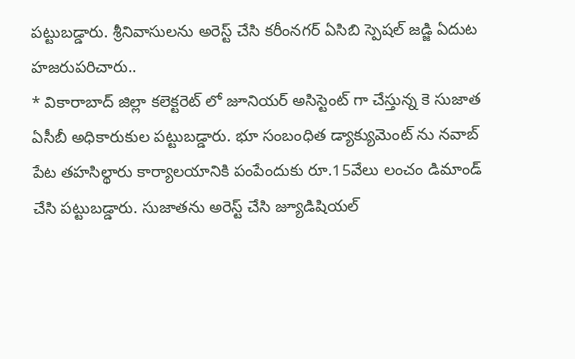పట్టుబడ్డారు. శ్రీనివాసులను అరెస్ట్ చేసి కరీంనగర్ ఏసిబి స్పెషల్ జడ్జి ఏదుట హజరుపరిచారు..
* వికారాబాద్ జిల్లా కలెక్టరెట్ లో జూనియర్ అసిస్టెంట్ గా చేస్తున్న కె సుజాత ఏసీబీ అధికారుకుల పట్టుబడ్డారు. భూ సంబంధిత డ్యాక్యుమెంట్ ను నవాబ్ పేట తహసిల్థారు కార్యాలయానికి పంపేందుకు రూ.15వేలు లంచం డిమాండ్ చేసి పట్టుబడ్డారు. సుజాతను అరెస్ట్ చేసి జ్యూడిషియల్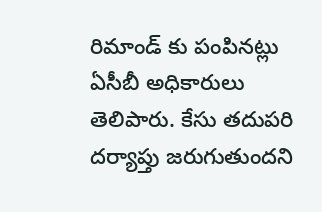రిమాండ్ కు పంపినట్లు ఏసీబీ అధికారులు తెలిపారు. కేసు తదుపరి దర్యాప్తు జరుగుతుందని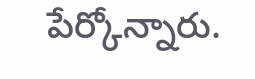పేర్కోన్నారు.